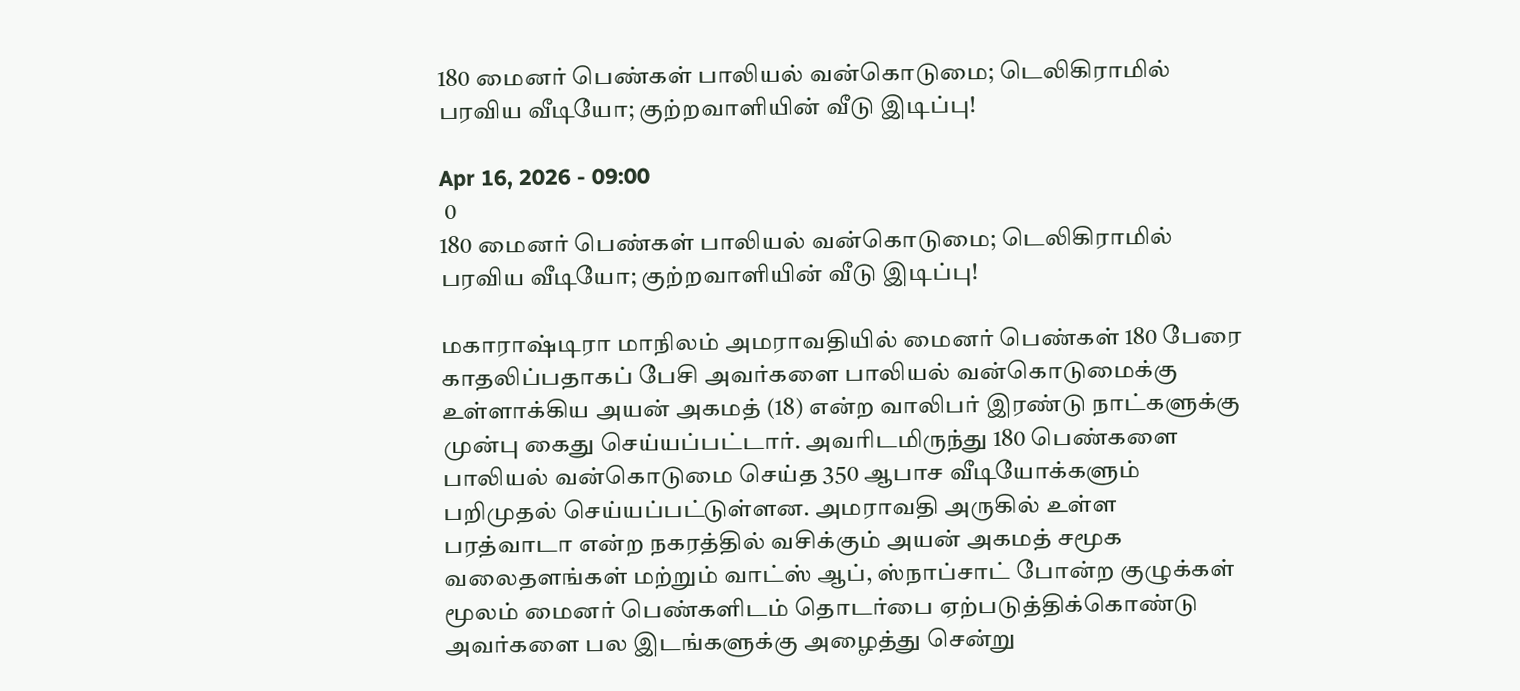180 மைனர் பெண்கள் பாலியல் வன்கொடுமை; டெலிகிராமில் பரவிய வீடியோ; குற்றவாளியின் வீடு இடிப்பு!

Apr 16, 2026 - 09:00
 0
180 மைனர் பெண்கள் பாலியல் வன்கொடுமை; டெலிகிராமில் பரவிய வீடியோ; குற்றவாளியின் வீடு இடிப்பு!

மகாராஷ்டிரா மாநிலம் அமராவதியில் மைனர் பெண்கள் 180 பேரை காதலிப்பதாகப் பேசி அவர்களை பாலியல் வன்கொடுமைக்கு உள்ளாக்கிய அயன் அகமத் (18) என்ற வாலிபர் இரண்டு நாட்களுக்கு முன்பு கைது செய்யப்பட்டார். அவரிடமிருந்து 180 பெண்களை பாலியல் வன்கொடுமை செய்த 350 ஆபாச வீடியோக்களும் பறிமுதல் செய்யப்பட்டுள்ளன. அமராவதி அருகில் உள்ள பரத்வாடா என்ற நகரத்தில் வசிக்கும் அயன் அகமத் சமூக வலைதளங்கள் மற்றும் வாட்ஸ் ஆப், ஸ்நாப்சாட் போன்ற குழுக்கள் மூலம் மைனர் பெண்களிடம் தொடர்பை ஏற்படுத்திக்கொண்டு அவர்களை பல இடங்களுக்கு அழைத்து சென்று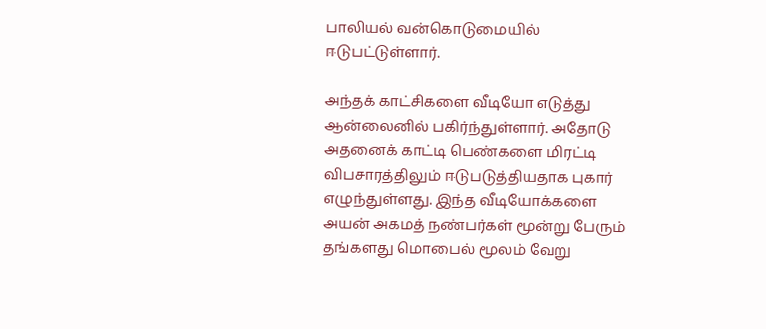பாலியல் வன்கொடுமையில் ஈடுபட்டுள்ளார்.

அந்தக் காட்சிகளை வீடியோ எடுத்து ஆன்லைனில் பகிர்ந்துள்ளார். அதோடு அதனைக் காட்டி பெண்களை மிரட்டி விபசாரத்திலும் ஈடுபடுத்தியதாக புகார் எழுந்துள்ளது. இந்த வீடியோக்களை அயன் அகமத் நண்பர்கள் மூன்று பேரும் தங்களது மொபைல் மூலம் வேறு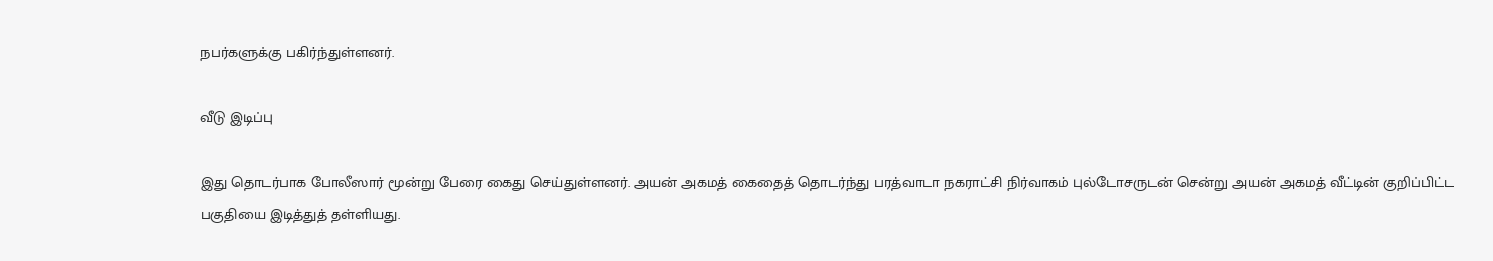நபர்களுக்கு பகிர்ந்துள்ளனர்.

வீடு இடிப்பு

இது தொடர்பாக போலீஸார் மூன்று பேரை கைது செய்துள்ளனர். அயன் அகமத் கைதைத் தொடர்ந்து பரத்வாடா நகராட்சி நிர்வாகம் புல்டோசருடன் சென்று அயன் அகமத் வீட்டின் குறிப்பிட்ட பகுதியை இடித்துத் தள்ளியது.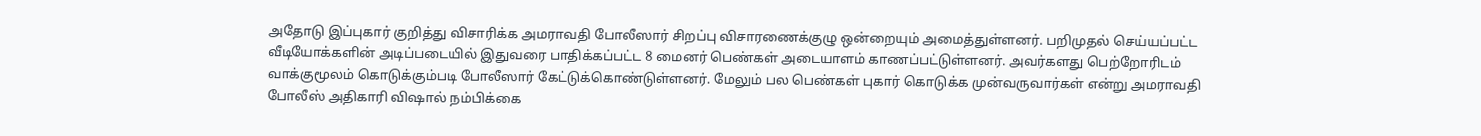அதோடு இப்புகார் குறித்து விசாரிக்க அமராவதி போலீஸார் சிறப்பு விசாரணைக்குழு ஒன்றையும் அமைத்துள்ளனர். பறிமுதல் செய்யப்பட்ட வீடியோக்களின் அடிப்படையில் இதுவரை பாதிக்கப்பட்ட 8 மைனர் பெண்கள் அடையாளம் காணப்பட்டுள்ளனர். அவர்களது பெற்றோரிடம் வாக்குமூலம் கொடுக்கும்படி போலீஸார் கேட்டுக்கொண்டுள்ளனர். மேலும் பல பெண்கள் புகார் கொடுக்க முன்வருவார்கள் என்று அமராவதி போலீஸ் அதிகாரி விஷால் நம்பிக்கை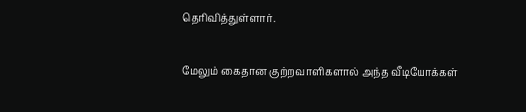தெரிவித்துள்ளார்.

மேலும் கைதான குற்றவாளிகளால் அந்த வீடியோக்கள்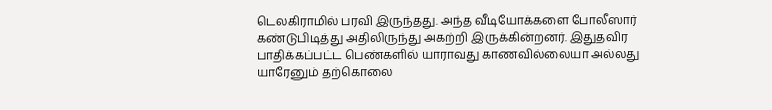டெலகிராமில் பரவி இருந்தது. அந்த வீடியோக்களை போலீஸார் கண்டுபிடித்து அதிலிருந்து அகற்றி இருக்கின்றனர். இதுதவிர பாதிக்கப்பட்ட பெண்களில் யாராவது காணவில்லையா அல்லது யாரேனும் தற்கொலை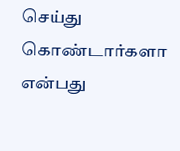செய்து கொண்டார்களா என்பது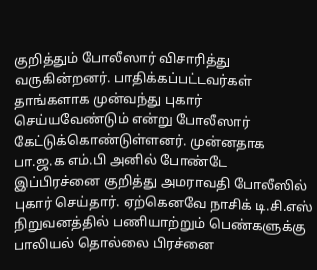குறித்தும் போலீஸார் விசாரித்து வருகின்றனர். பாதிக்கப்பட்டவர்கள் தாங்களாக முன்வந்து புகார் செய்யவேண்டும் என்று போலீஸார் கேட்டுக்கொண்டுள்ளனர். முன்னதாக பா.ஜ.க எம்.பி அனில் போண்டே இப்பிரச்னை குறித்து அமராவதி போலீஸில் புகார் செய்தார். ஏற்கெனவே நாசிக் டி.சி.எஸ் நிறுவனத்தில் பணியாற்றும் பெண்களுக்கு பாலியல் தொல்லை பிரச்னை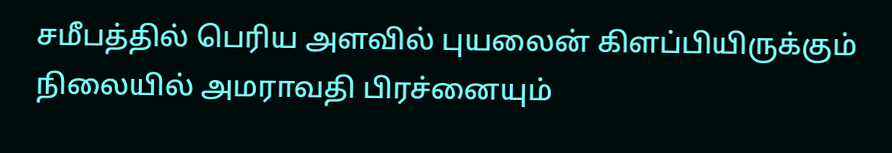சமீபத்தில் பெரிய அளவில் புயலைன் கிளப்பியிருக்கும் நிலையில் அமராவதி பிரச்னையும்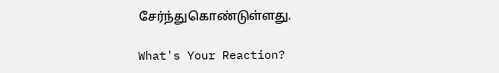சேர்ந்துகொண்டுள்ளது.

What's Your Reaction?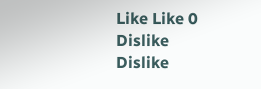Like Like 0
Dislike Dislike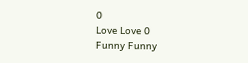0
Love Love 0
Funny Funny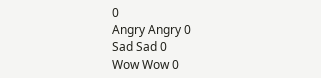0
Angry Angry 0
Sad Sad 0
Wow Wow 0